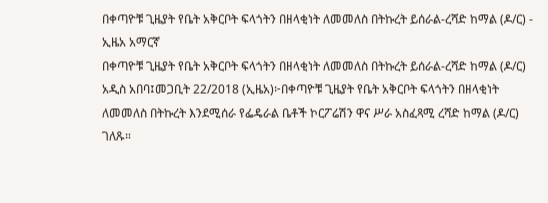በቀጣዮቹ ጊዜያት የቤት አቅርቦት ፍላጎትን በዘላቂነት ለመመለስ በትኩረት ይሰራል-ረሻድ ከማል (ዶ/ር) - ኢዜአ አማርኛ
በቀጣዮቹ ጊዜያት የቤት አቅርቦት ፍላጎትን በዘላቂነት ለመመለስ በትኩረት ይሰራል-ረሻድ ከማል (ዶ/ር)
አዲስ አበባ፤መጋቢት 22/2018 (ኢዜአ)፦በቀጣዮቹ ጊዜያት የቤት አቅርቦት ፍላጎትን በዘላቂነት ለመመለስ በትኩረት እንደሚሰራ የፌዴራል ቤቶች ኮርፖሬሽን ዋና ሥራ አስፈጻሚ ረሻድ ከማል (ዶ/ር) ገለጹ።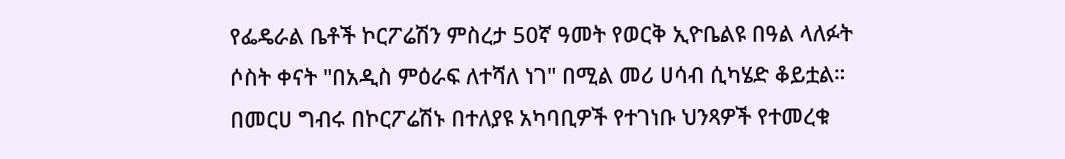የፌዴራል ቤቶች ኮርፖሬሽን ምስረታ 50ኛ ዓመት የወርቅ ኢዮቤልዩ በዓል ላለፉት ሶስት ቀናት "በአዲስ ምዕራፍ ለተሻለ ነገ" በሚል መሪ ሀሳብ ሲካሄድ ቆይቷል።
በመርሀ ግብሩ በኮርፖሬሽኑ በተለያዩ አካባቢዎች የተገነቡ ህንጻዎች የተመረቁ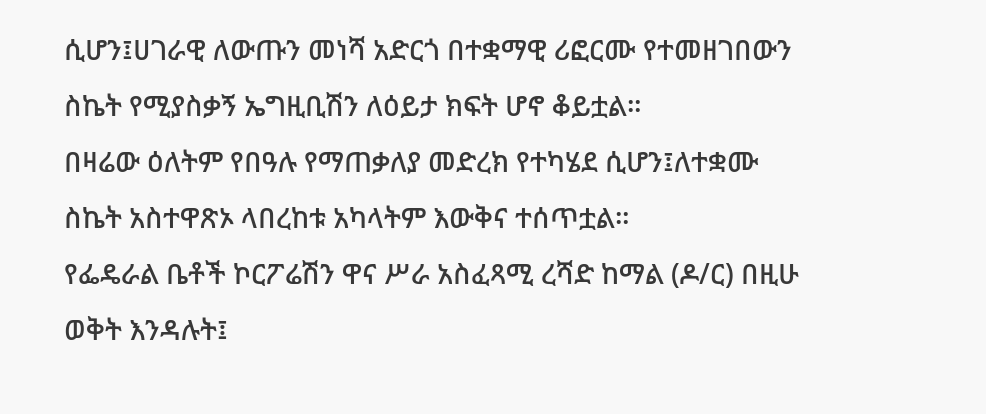ሲሆን፤ሀገራዊ ለውጡን መነሻ አድርጎ በተቋማዊ ሪፎርሙ የተመዘገበውን ስኬት የሚያስቃኝ ኤግዚቢሽን ለዕይታ ክፍት ሆኖ ቆይቷል።
በዛሬው ዕለትም የበዓሉ የማጠቃለያ መድረክ የተካሄደ ሲሆን፤ለተቋሙ ስኬት አስተዋጽኦ ላበረከቱ አካላትም እውቅና ተሰጥቷል።
የፌዴራል ቤቶች ኮርፖሬሽን ዋና ሥራ አስፈጻሚ ረሻድ ከማል (ዶ/ር) በዚሁ ወቅት እንዳሉት፤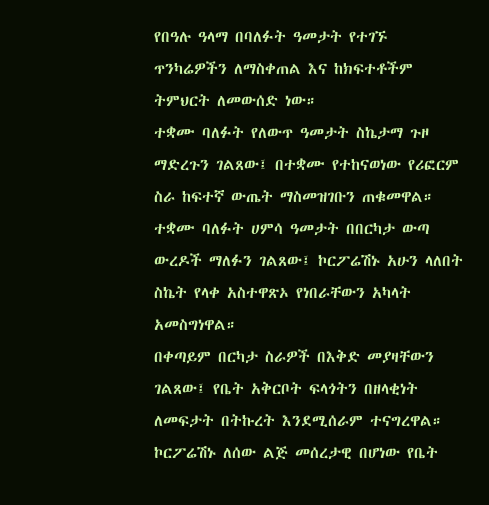የበዓሉ ዓላማ በባለፉት ዓመታት የተገኙ ጥንካሬዎችን ለማስቀጠል እና ከክፍተቶችም ትምህርት ለመውሰድ ነው።
ተቋሙ ባለፉት የለውጥ ዓመታት ስኬታማ ጉዞ ማድረጉን ገልጸው፤ በተቋሙ የተከናወነው የሪፎርም ስራ ከፍተኛ ውጤት ማስመዝገቡን ጠቁመዋል።
ተቋሙ ባለፉት ሀምሳ ዓመታት በበርካታ ውጣ ውረዶች ማለፉን ገልጸው፤ ኮርፖሬሽኑ አሁን ላለበት ስኬት የላቀ አስተዋጽኦ የነበራቸውን አካላት አመስግነዋል።
በቀጣይም በርካታ ስራዎች በእቅድ መያዛቸውን ገልጸው፤ የቤት አቅርቦት ፍላጎትን በዘላቂነት ለመፍታት በትኩረት እንደሚሰራም ተናግረዋል።
ኮርፖሬሽኑ ለሰው ልጅ መሰረታዊ በሆነው የቤት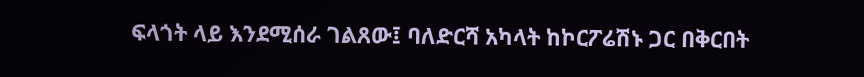ፍላጎት ላይ እንደሚሰራ ገልጸው፤ ባለድርሻ አካላት ከኮርፖሬሽኑ ጋር በቅርበት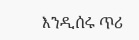እንዲሰሩ ጥሪ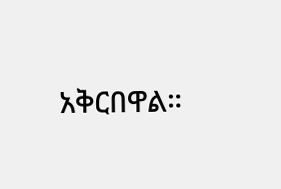አቅርበዋል።